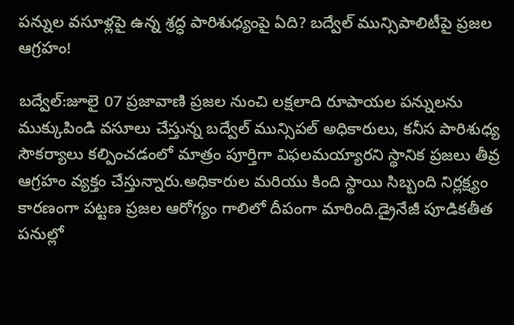పన్నుల వసూళ్లపై ఉన్న శ్రద్ధ పారిశుధ్యంపై ఏది? బద్వేల్ మున్సిపాలిటీపై ప్రజల ఆగ్రహం!

బద్వేల్:జూలై 07 ప్రజావాణి ప్రజల నుంచి లక్షలాది రూపాయల పన్నులను ముక్కుపిండి వసూలు చేస్తున్న బద్వేల్ మున్సిపల్ అధికారులు, కనీస పారిశుధ్య సౌకర్యాలు కల్పించడంలో మాత్రం పూర్తిగా విఫలమయ్యారని స్థానిక ప్రజలు తీవ్ర ఆగ్రహం వ్యక్తం చేస్తున్నారు.అధికారుల మరియు కింది స్థాయి సిబ్బంది నిర్లక్ష్యం కారణంగా పట్టణ ప్రజల ఆరోగ్యం గాలిలో దీపంగా మారింది.డ్రైనేజీ పూడికతీత పనుల్లో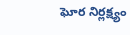ఘోర నిర్లక్ష్యం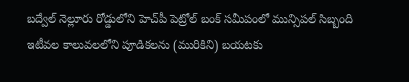బద్వేల్ నెల్లూరు రోడ్డులోని హెచ్‌పీ పెట్రోల్ బంక్ సమీపంలో మున్సిపల్ సిబ్బంది ఇటీవల కాలువలలోని పూడికలను (మురికిని) బయటకు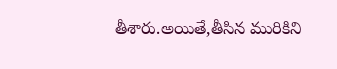తీశారు.అయితే,తీసిన మురికిని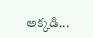అక్కడి...